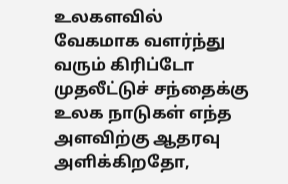உலகளவில் வேகமாக வளர்ந்து வரும் கிரிப்டோ முதலீட்டுச் சந்தைக்கு உலக நாடுகள் எந்த அளவிற்கு ஆதரவு அளிக்கிறதோ,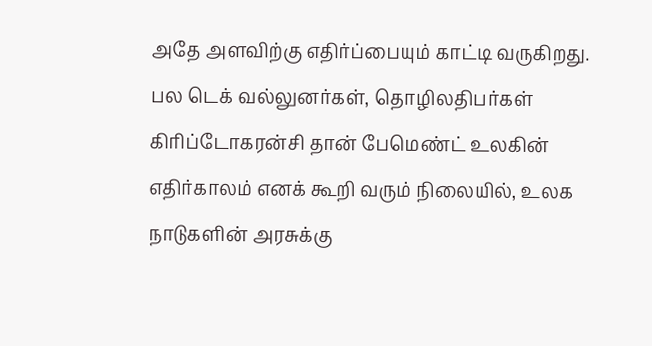அதே அளவிற்கு எதிர்ப்பையும் காட்டி வருகிறது.
பல டெக் வல்லுனர்கள், தொழிலதிபர்கள் கிரிப்டோகரன்சி தான் பேமெண்ட் உலகின் எதிர்காலம் எனக் கூறி வரும் நிலையில், உலக நாடுகளின் அரசுக்கு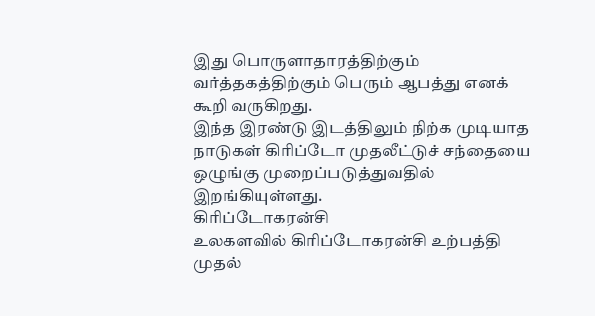இது பொருளாதாரத்திற்கும் வர்த்தகத்திற்கும் பெரும் ஆபத்து எனக் கூறி வருகிறது.
இந்த இரண்டு இடத்திலும் நிற்க முடியாத நாடுகள் கிரிப்டோ முதலீட்டுச் சந்தையை ஒழுங்கு முறைப்படுத்துவதில் இறங்கியுள்ளது.
கிரிப்டோகரன்சி
உலகளவில் கிரிப்டோகரன்சி உற்பத்தி முதல்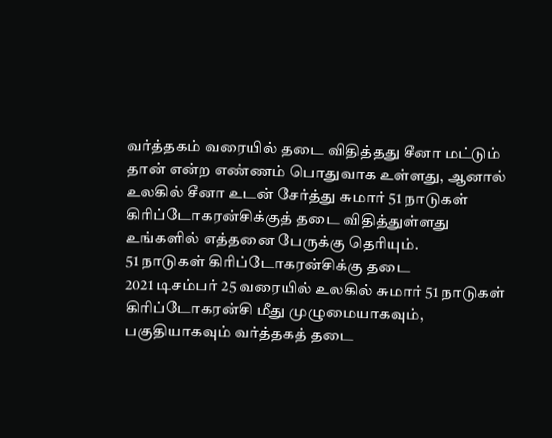வர்த்தகம் வரையில் தடை விதித்தது சீனா மட்டும் தான் என்ற எண்ணம் பொதுவாக உள்ளது, ஆனால் உலகில் சீனா உடன் சேர்த்து சுமார் 51 நாடுகள் கிரிப்டோகரன்சிக்குத் தடை விதித்துள்ளது உங்களில் எத்தனை பேருக்கு தெரியும்.
51 நாடுகள் கிரிப்டோகரன்சிக்கு தடை
2021 டிசம்பர் 25 வரையில் உலகில் சுமார் 51 நாடுகள் கிரிப்டோகரன்சி மீது முழுமையாகவும், பகுதியாகவும் வர்த்தகத் தடை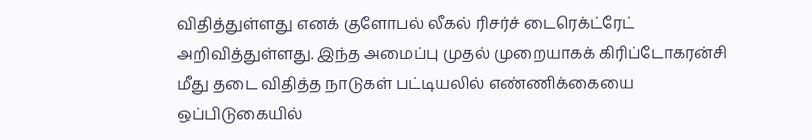விதித்துள்ளது எனக் குளோபல் லீகல் ரிசர்ச் டைரெக்ட்ரேட் அறிவித்துள்ளது. இந்த அமைப்பு முதல் முறையாகக் கிரிப்டோகரன்சி மீது தடை விதித்த நாடுகள் பட்டியலில் எண்ணிக்கையை ஒப்பிடுகையில்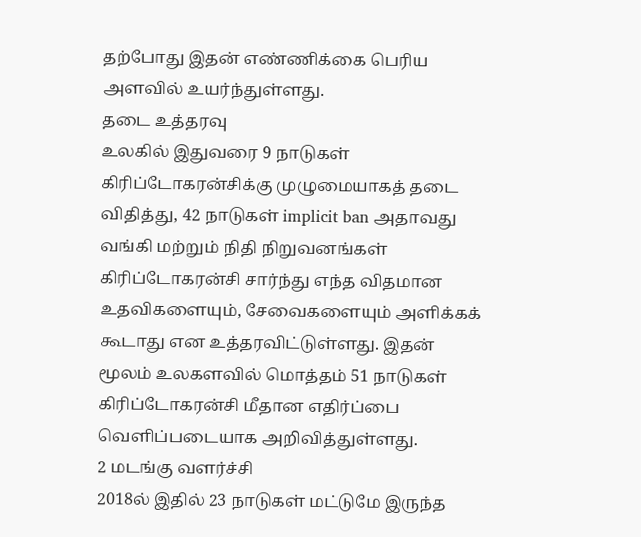தற்போது இதன் எண்ணிக்கை பெரிய அளவில் உயர்ந்துள்ளது.
தடை உத்தரவு
உலகில் இதுவரை 9 நாடுகள் கிரிப்டோகரன்சிக்கு முழுமையாகத் தடை விதித்து, 42 நாடுகள் implicit ban அதாவது வங்கி மற்றும் நிதி நிறுவனங்கள் கிரிப்டோகரன்சி சார்ந்து எந்த விதமான உதவிகளையும், சேவைகளையும் அளிக்கக் கூடாது என உத்தரவிட்டுள்ளது. இதன் மூலம் உலகளவில் மொத்தம் 51 நாடுகள் கிரிப்டோகரன்சி மீதான எதிர்ப்பை வெளிப்படையாக அறிவித்துள்ளது.
2 மடங்கு வளர்ச்சி
2018ல் இதில் 23 நாடுகள் மட்டுமே இருந்த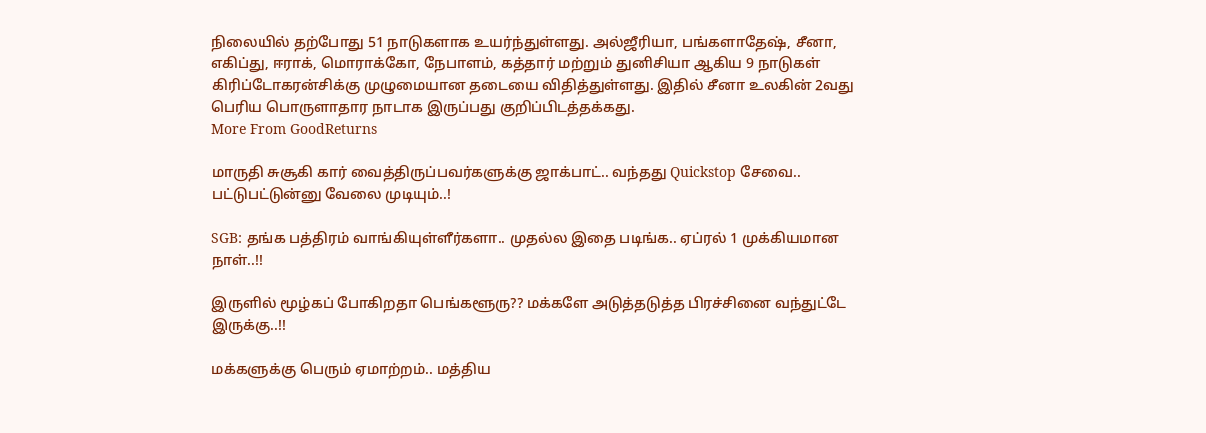நிலையில் தற்போது 51 நாடுகளாக உயர்ந்துள்ளது. அல்ஜீரியா, பங்களாதேஷ், சீனா, எகிப்து, ஈராக், மொராக்கோ, நேபாளம், கத்தார் மற்றும் துனிசியா ஆகிய 9 நாடுகள் கிரிப்டோகரன்சிக்கு முழுமையான தடையை விதித்துள்ளது. இதில் சீனா உலகின் 2வது பெரிய பொருளாதார நாடாக இருப்பது குறிப்பிடத்தக்கது.
More From GoodReturns

மாருதி சுசூகி கார் வைத்திருப்பவர்களுக்கு ஜாக்பாட்.. வந்தது Quickstop சேவை.. பட்டுபட்டுன்னு வேலை முடியும்..!

SGB: தங்க பத்திரம் வாங்கியுள்ளீர்களா.. முதல்ல இதை படிங்க.. ஏப்ரல் 1 முக்கியமான நாள்..!!

இருளில் மூழ்கப் போகிறதா பெங்களூரு?? மக்களே அடுத்தடுத்த பிரச்சினை வந்துட்டே இருக்கு..!!

மக்களுக்கு பெரும் ஏமாற்றம்.. மத்திய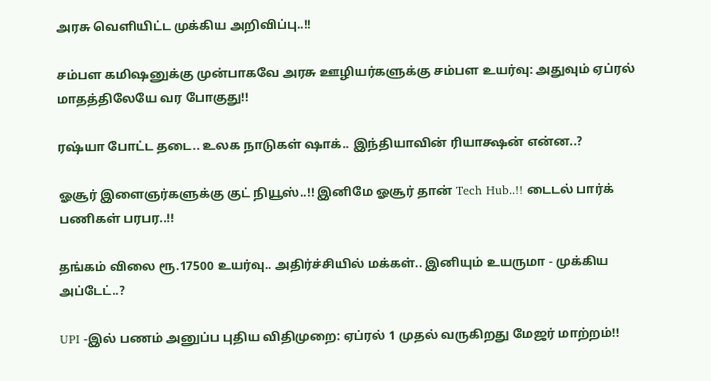அரசு வெளியிட்ட முக்கிய அறிவிப்பு..!!

சம்பள கமிஷனுக்கு முன்பாகவே அரசு ஊழியர்களுக்கு சம்பள உயர்வு: அதுவும் ஏப்ரல் மாதத்திலேயே வர போகுது!!

ரஷ்யா போட்ட தடை.. உலக நாடுகள் ஷாக்.. இந்தியாவின் ரியாக்ஷன் என்ன..?

ஓசூர் இளைஞர்களுக்கு குட் நியூஸ்..!! இனிமே ஓசூர் தான் Tech Hub..!! டைடல் பார்க் பணிகள் பரபர..!!

தங்கம் விலை ரூ.17500 உயர்வு.. அதிர்ச்சியில் மக்கள்.. இனியும் உயருமா - முக்கிய அப்டேட்..?

UPI -இல் பணம் அனுப்ப புதிய விதிமுறை: ஏப்ரல் 1 முதல் வருகிறது மேஜர் மாற்றம்!!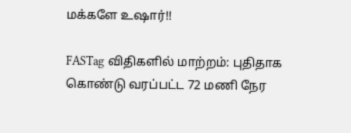மக்களே உஷார்!!

FASTag விதிகளில் மாற்றம்: புதிதாக கொண்டு வரப்பட்ட 72 மணி நேர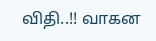விதி..!! வாகன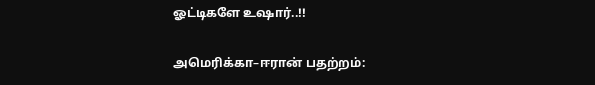ஓட்டிகளே உஷார்..!!

அமெரிக்கா–ஈரான் பதற்றம்: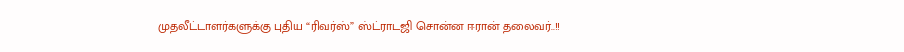முதலீட்டாளர்களுக்கு புதிய “ரிவர்ஸ்” ஸ்ட்ராடஜி சொன்ன ஈரான் தலைவர்..!!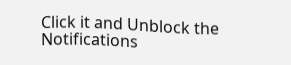Click it and Unblock the Notifications